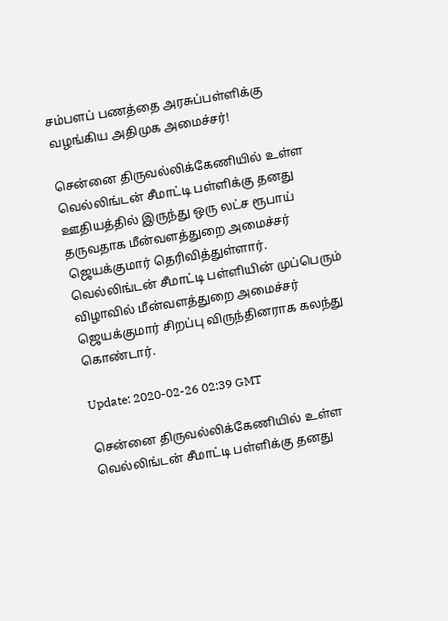சம்பளப் பணத்தை அரசுப்பள்ளிக்கு வழங்கிய அதிமுக அமைச்சர்!

சென்னை திருவல்லிக்கேணியில் உள்ள வெல்லிங்டன் சீமாட்டி பள்ளிக்கு தனது ஊதியத்தில் இருந்து ஒரு லட்ச ரூபாய் தருவதாக மீன்வளத்துறை அமைச்சர் ஜெயக்குமார் தெரிவித்துள்ளார். வெல்லிங்டன் சீமாட்டி பள்ளியின் முப்பெரும் விழாவில் மீன்வளத்துறை அமைச்சர் ஜெயக்குமார் சிறப்பு விருந்தினராக கலந்து கொண்டார்.

Update: 2020-02-26 02:39 GMT

சென்னை திருவல்லிக்கேணியில் உள்ள வெல்லிங்டன் சீமாட்டி பள்ளிக்கு தனது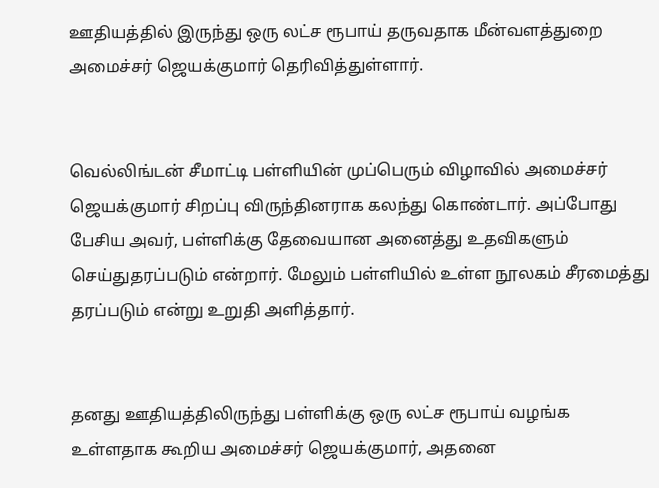ஊதியத்தில் இருந்து ஒரு லட்ச ரூபாய் தருவதாக மீன்வளத்துறை அமைச்சர் ஜெயக்குமார் தெரிவித்துள்ளார்.


வெல்லிங்டன் சீமாட்டி பள்ளியின் முப்பெரும் விழாவில் அமைச்சர் ஜெயக்குமார் சிறப்பு விருந்தினராக கலந்து கொண்டார். அப்போது பேசிய அவர், பள்ளிக்கு தேவையான அனைத்து உதவிகளும் செய்துதரப்படும் என்றார். மேலும் பள்ளியில் உள்ள நூலகம் சீரமைத்து தரப்படும் என்று உறுதி அளித்தார்.


தனது ஊதியத்திலிருந்து பள்ளிக்கு ஒரு லட்ச ரூபாய் வழங்க உள்ளதாக கூறிய அமைச்சர் ஜெயக்குமார், அதனை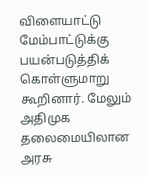விளையாட்டு மேம்பாட்டுக்கு பயன்படுத்திக் கொள்ளுமாறு கூறினார். மேலும் அதிமுக தலைமையிலான அரசு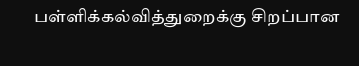பள்ளிக்கல்வித்துறைக்கு சிறப்பான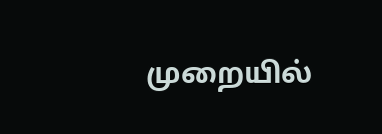முறையில்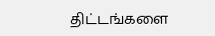திட்டங்களை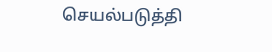செயல்படுத்தி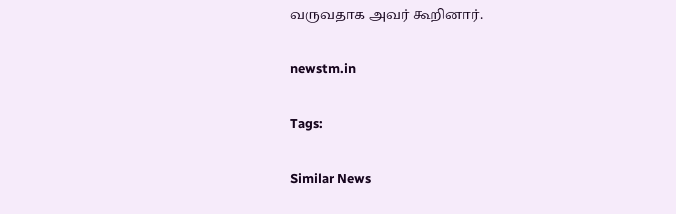வருவதாக அவர் கூறினார்.

newstm.in

Tags:

Similar News